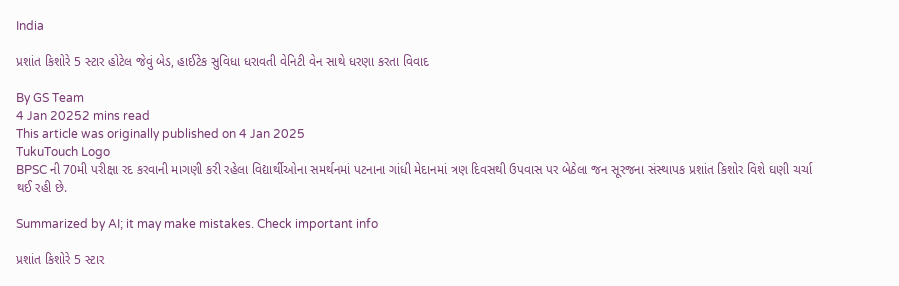India

પ્રશાંત કિશોરે 5 સ્ટાર હોટેલ જેવું બેડ, હાઈટેક સુવિધા ધરાવતી વેનિટી વેન સાથે ધરણા કરતા વિવાદ

By GS Team
4 Jan 20252 mins read
This article was originally published on 4 Jan 2025
TukuTouch Logo
BPSC ની 70મી પરીક્ષા રદ કરવાની માગણી કરી રહેલા વિદ્યાર્થીઓના સમર્થનમાં પટનાના ગાંધી મેદાનમાં ત્રણ દિવસથી ઉપવાસ પર બેઠેલા જન સૂરજના સંસ્થાપક પ્રશાંત કિશોર વિશે ઘણી ચર્ચા થઈ રહી છે.

Summarized by AI; it may make mistakes. Check important info

પ્રશાંત કિશોરે 5 સ્ટાર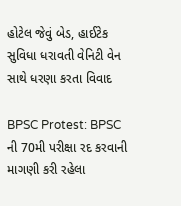હોટેલ જેવું બેડ, હાઈટેક સુવિધા ધરાવતી વેનિટી વેન સાથે ધરણા કરતા વિવાદ

BPSC Protest: BPSC ની 70મી પરીક્ષા રદ કરવાની માગણી કરી રહેલા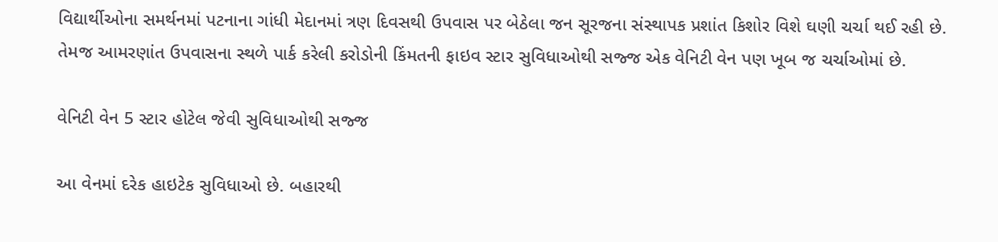વિદ્યાર્થીઓના સમર્થનમાં પટનાના ગાંધી મેદાનમાં ત્રણ દિવસથી ઉપવાસ પર બેઠેલા જન સૂરજના સંસ્થાપક પ્રશાંત કિશોર વિશે ઘણી ચર્ચા થઈ રહી છે. તેમજ આમરણાંત ઉપવાસના સ્થળે પાર્ક કરેલી કરોડોની કિંમતની ફાઇવ સ્ટાર સુવિધાઓથી સજ્જ એક વેનિટી વેન પણ ખૂબ જ ચર્ચાઓમાં છે.

વેનિટી વેન 5 સ્ટાર હોટેલ જેવી સુવિધાઓથી સજ્જ

આ વેનમાં દરેક હાઇટેક સુવિધાઓ છે. બહારથી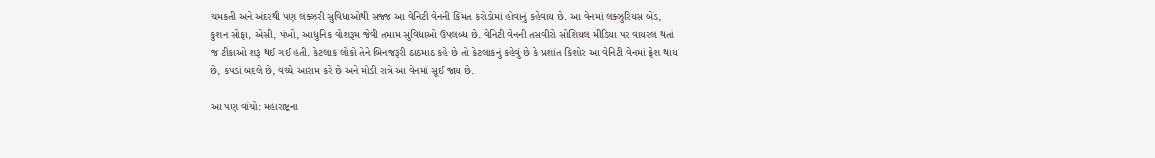ચમકતી અને અંદરથી પણ લક્ઝરી સુવિધાઓથી સજ્જ આ વેનિટી વેનની કિંમત કરોડોમાં હોવાનું કહેવાય છે. આ વેનમાં લક્ઝુરિયસ બેડ, કુશન સોફા, એસી, પંખો, આધુનિક વોશરૂમ જેવી તમામ સુવિધાઓ ઉપલબ્ધ છે. વેનિટી વેનની તસવીરો સોશિયલ મીડિયા પર વાયરલ થતાં જ ટીકાઓ શરૂ થઈ ગઈ હતી. કેટલાક લોકો તેને બિનજરૂરી ઠાઠમાઠ કહે છે તો કેટલાકનું કહેવું છે કે પ્રશાંત કિશોર આ વેનિટી વેનમાં ફ્રેશ થાય છે, કપડાં બદલે છે, વચ્ચે આરામ કરે છે અને મોડી રાત્રે આ વેનમાં સૂઈ જાય છે.

આ પણ વાંચો: મહારાષ્ટ્રના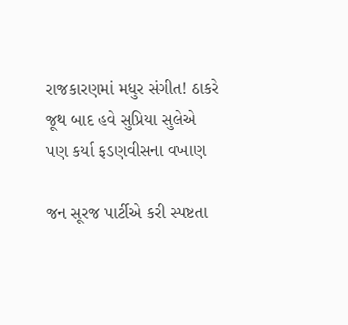રાજકારણમાં મધુર સંગીત! ઠાકરે જૂથ બાદ હવે સુપ્રિયા સુલેએ પણ કર્યા ફડણવીસના વખાણ

જન સૂરજ પાર્ટીએ કરી સ્પષ્ટતા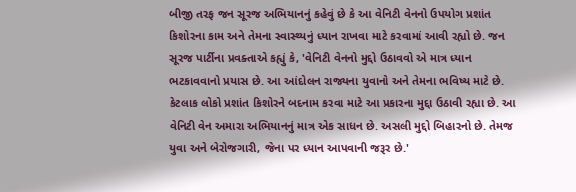બીજી તરફ જન સૂરજ અભિયાનનું કહેવું છે કે આ વેનિટી વેનનો ઉપયોગ પ્રશાંત કિશોરના કામ અને તેમના સ્વાસ્થ્યનું ધ્યાન રાખવા માટે કરવામાં આવી રહ્યો છે. જન સૂરજ પાર્ટીના પ્રવક્તાએ કહ્યું કે, 'વેનિટી વેનનો મુદ્દો ઉઠાવવો એ માત્ર ધ્યાન ભટકાવવાનો પ્રયાસ છે. આ આંદોલન રાજ્યના યુવાનો અને તેમના ભવિષ્ય માટે છે. કેટલાક લોકો પ્રશાંત કિશોરને બદનામ કરવા માટે આ પ્રકારના મુદ્દા ઉઠાવી રહ્યા છે. આ વેનિટી વેન અમારા અભિયાનનું માત્ર એક સાધન છે. અસલી મુદ્દો બિહારનો છે. તેમજ યુવા અને બેરોજગારી, જેના પર ધ્યાન આપવાની જરૂર છે.'